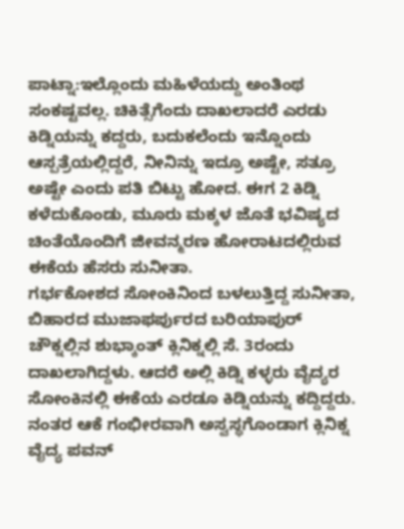ಪಾಟ್ನಾ:ಇಲ್ಲೊಂದು ಮಹಿಳೆಯದ್ದು ಅಂತಿಂಥ ಸಂಕಷ್ಟವಲ್ಲ. ಚಿಕಿತ್ಸೆಗೆಂದು ದಾಖಲಾದರೆ ಎರಡು ಕಿಡ್ನಿಯನ್ನು ಕದ್ದರು, ಬದುಕಲೆಂದು ಇನ್ನೊಂದು ಆಸ್ಪತ್ರೆಯಲ್ಲಿದ್ದರೆ, ನೀನಿನ್ನು ಇದ್ರೂ ಅಷ್ಟೇ, ಸತ್ರೂ ಅಷ್ಟೇ ಎಂದು ಪತಿ ಬಿಟ್ಟು ಹೋದ. ಈಗ 2 ಕಿಡ್ನಿ ಕಳೆದುಕೊಂಡು, ಮೂರು ಮಕ್ಕಳ ಜೊತೆ ಭವಿಷ್ಯದ ಚಿಂತೆಯೊಂದಿಗೆ ಜೀವನ್ಮರಣ ಹೋರಾಟದಲ್ಲಿರುವ ಈಕೆಯ ಹೆಸರು ಸುನೀತಾ.
ಗರ್ಭಕೋಶದ ಸೋಂಕಿನಿಂದ ಬಳಲುತ್ತಿದ್ದ ಸುನೀತಾ, ಬಿಹಾರದ ಮುಜಾಫರ್ಪುರದ ಬರಿಯಾಪುರ್ ಚೌಕ್ನಲ್ಲಿನ ಶುಭ್ಕಾಂತ್ ಕ್ಲಿನಿಕ್ನಲ್ಲಿ ಸೆ. 3ರಂದು ದಾಖಲಾಗಿದ್ದಳು. ಆದರೆ ಅಲ್ಲಿ ಕಿಡ್ನಿ ಕಳ್ಳರು ವೈದ್ಯರ ಸೋಂಕಿನಲ್ಲಿ ಈಕೆಯ ಎರಡೂ ಕಿಡ್ನಿಯನ್ನು ಕದ್ದಿದ್ದರು. ನಂತರ ಆಕೆ ಗಂಭೀರವಾಗಿ ಅಸ್ವಸ್ಥಗೊಂಡಾಗ ಕ್ಲಿನಿಕ್ನ ವೈದ್ಯ ಪವನ್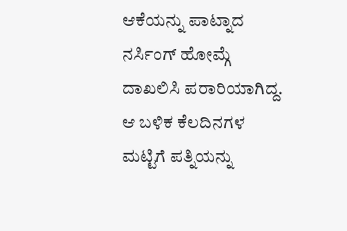ಆಕೆಯನ್ನು ಪಾಟ್ನಾದ ನರ್ಸಿಂಗ್ ಹೋಮ್ಗೆ ದಾಖಲಿಸಿ ಪರಾರಿಯಾಗಿದ್ದ.
ಆ ಬಳಿಕ ಕೆಲದಿನಗಳ ಮಟ್ಟಿಗೆ ಪತ್ನಿಯನ್ನು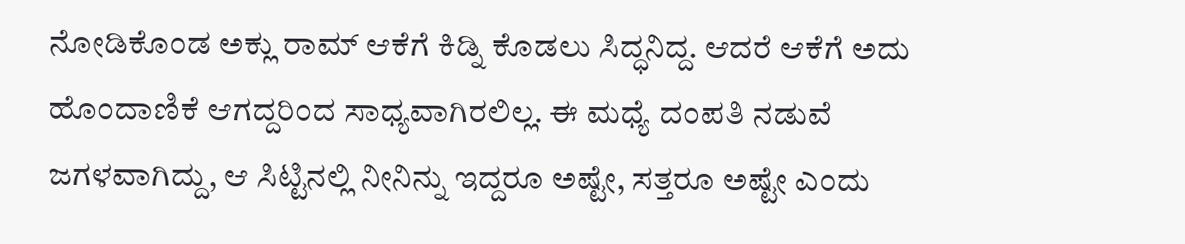ನೋಡಿಕೊಂಡ ಅಕ್ಲು ರಾಮ್ ಆಕೆಗೆ ಕಿಡ್ನಿ ಕೊಡಲು ಸಿದ್ಧನಿದ್ದ. ಆದರೆ ಆಕೆಗೆ ಅದು ಹೊಂದಾಣಿಕೆ ಆಗದ್ದರಿಂದ ಸಾಧ್ಯವಾಗಿರಲಿಲ್ಲ. ಈ ಮಧ್ಯೆ ದಂಪತಿ ನಡುವೆ ಜಗಳವಾಗಿದ್ದು, ಆ ಸಿಟ್ಟಿನಲ್ಲಿ ನೀನಿನ್ನು ಇದ್ದರೂ ಅಷ್ಟೇ, ಸತ್ತರೂ ಅಷ್ಟೇ ಎಂದು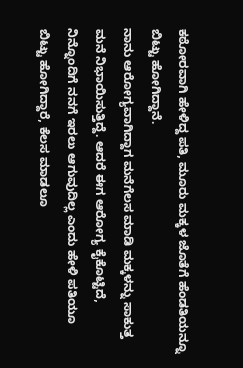ಕಠೋರವಾಗಿ ಹೇಳಿದ್ದ ಪತಿ, ಮೂರು ಮಕ್ಕಳ ಜೊತೆಗೆ ಹೆಂಡತಿಯನ್ನೂ ಬಿಟ್ಟು ಹೋಗಿದ್ದಾನೆ.
ನಾನು ಆರೋಗ್ಯವಾಗಿದ್ದಾಗ ಮನೆಗೆಲಸ ಮಾಡಿ ಮಕ್ಕಳನ್ನು ಸಾಕುತ್ತ ಮನೆ ನಿಭಾಯಿಸುತ್ತಿದ್ದೆ. ಆದರೆ ಈಗ ಆರೋಗ್ಯ ಕೈಕೊಟ್ಟಿದೆ, ನಿನ್ನೊಂದಿಗೆ ನನಗೆ ಇರಲು ಆಗುವುದಿಲ್ಲ ಎಂದು ಹೇಳಿ ಪತಿಯೂ ಬಿಟ್ಟು ಹೋಗಿದ್ದಾರೆ, ಕೆಲಸ ಮಾಡಲೂ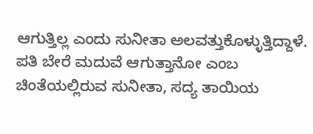ಆಗುತ್ತಿಲ್ಲ ಎಂದು ಸುನೀತಾ ಅಲವತ್ತುಕೊಳ್ಳುತ್ತಿದ್ದಾಳೆ. ಪತಿ ಬೇರೆ ಮದುವೆ ಆಗುತ್ತಾನೋ ಎಂಬ ಚಿಂತೆಯಲ್ಲಿರುವ ಸುನೀತಾ, ಸದ್ಯ ತಾಯಿಯ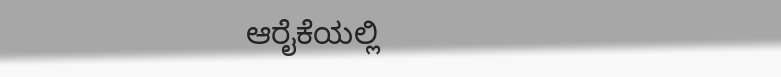ಆರೈಕೆಯಲ್ಲಿ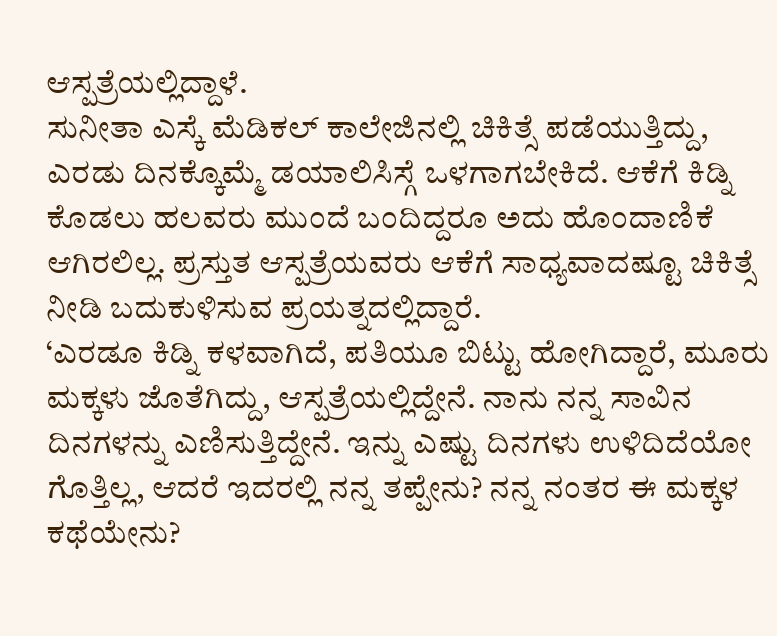ಆಸ್ಪತ್ರೆಯಲ್ಲಿದ್ದಾಳೆ.
ಸುನೀತಾ ಎಸ್ಕೆ ಮೆಡಿಕಲ್ ಕಾಲೇಜಿನಲ್ಲಿ ಚಿಕಿತ್ಸೆ ಪಡೆಯುತ್ತಿದ್ದು, ಎರಡು ದಿನಕ್ಕೊಮ್ಮೆ ಡಯಾಲಿಸಿಸ್ಗೆ ಒಳಗಾಗಬೇಕಿದೆ. ಆಕೆಗೆ ಕಿಡ್ನಿ ಕೊಡಲು ಹಲವರು ಮುಂದೆ ಬಂದಿದ್ದರೂ ಅದು ಹೊಂದಾಣಿಕೆ ಆಗಿರಲಿಲ್ಲ. ಪ್ರಸ್ತುತ ಆಸ್ಪತ್ರೆಯವರು ಆಕೆಗೆ ಸಾಧ್ಯವಾದಷ್ಟೂ ಚಿಕಿತ್ಸೆ ನೀಡಿ ಬದುಕುಳಿಸುವ ಪ್ರಯತ್ನದಲ್ಲಿದ್ದಾರೆ.
‘ಎರಡೂ ಕಿಡ್ನಿ ಕಳವಾಗಿದೆ, ಪತಿಯೂ ಬಿಟ್ಟು ಹೋಗಿದ್ದಾರೆ, ಮೂರು ಮಕ್ಕಳು ಜೊತೆಗಿದ್ದು, ಆಸ್ಪತ್ರೆಯಲ್ಲಿದ್ದೇನೆ. ನಾನು ನನ್ನ ಸಾವಿನ ದಿನಗಳನ್ನು ಎಣಿಸುತ್ತಿದ್ದೇನೆ. ಇನ್ನು ಎಷ್ಟು ದಿನಗಳು ಉಳಿದಿದೆಯೋ ಗೊತ್ತಿಲ್ಲ, ಆದರೆ ಇದರಲ್ಲಿ ನನ್ನ ತಪ್ಪೇನು? ನನ್ನ ನಂತರ ಈ ಮಕ್ಕಳ ಕಥೆಯೇನು?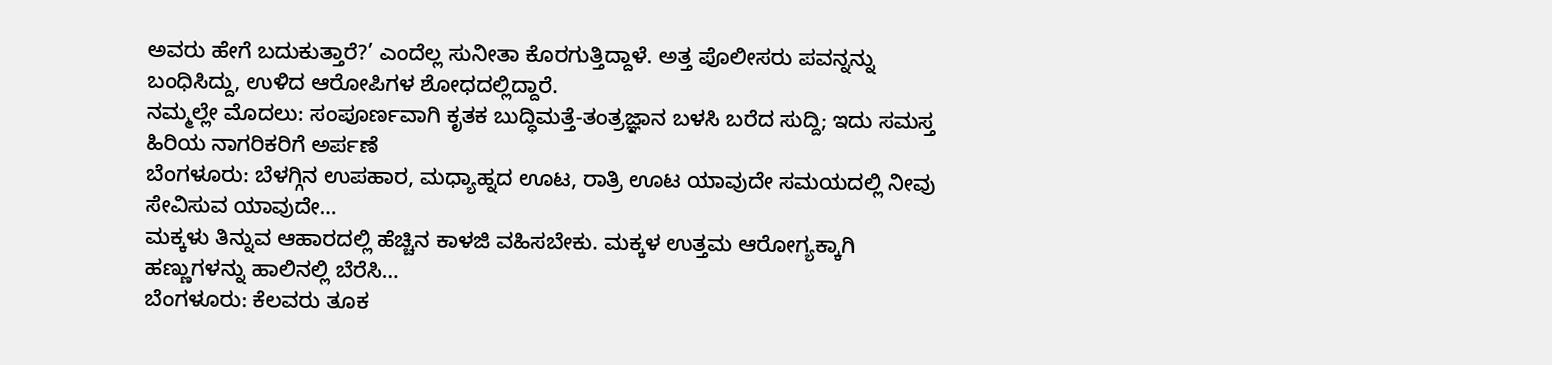ಅವರು ಹೇಗೆ ಬದುಕುತ್ತಾರೆ?’ ಎಂದೆಲ್ಲ ಸುನೀತಾ ಕೊರಗುತ್ತಿದ್ದಾಳೆ. ಅತ್ತ ಪೊಲೀಸರು ಪವನ್ನನ್ನು ಬಂಧಿಸಿದ್ದು, ಉಳಿದ ಆರೋಪಿಗಳ ಶೋಧದಲ್ಲಿದ್ದಾರೆ.
ನಮ್ಮಲ್ಲೇ ಮೊದಲು: ಸಂಪೂರ್ಣವಾಗಿ ಕೃತಕ ಬುದ್ಧಿಮತ್ತೆ-ತಂತ್ರಜ್ಞಾನ ಬಳಸಿ ಬರೆದ ಸುದ್ದಿ; ಇದು ಸಮಸ್ತ ಹಿರಿಯ ನಾಗರಿಕರಿಗೆ ಅರ್ಪಣೆ
ಬೆಂಗಳೂರು: ಬೆಳಗ್ಗಿನ ಉಪಹಾರ, ಮಧ್ಯಾಹ್ನದ ಊಟ, ರಾತ್ರಿ ಊಟ ಯಾವುದೇ ಸಮಯದಲ್ಲಿ ನೀವು ಸೇವಿಸುವ ಯಾವುದೇ…
ಮಕ್ಕಳು ತಿನ್ನುವ ಆಹಾರದಲ್ಲಿ ಹೆಚ್ಚಿನ ಕಾಳಜಿ ವಹಿಸಬೇಕು. ಮಕ್ಕಳ ಉತ್ತಮ ಆರೋಗ್ಯಕ್ಕಾಗಿ ಹಣ್ಣುಗಳನ್ನು ಹಾಲಿನಲ್ಲಿ ಬೆರೆಸಿ…
ಬೆಂಗಳೂರು: ಕೆಲವರು ತೂಕ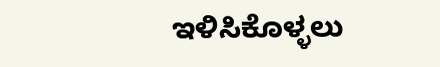ಇಳಿಸಿಕೊಳ್ಳಲು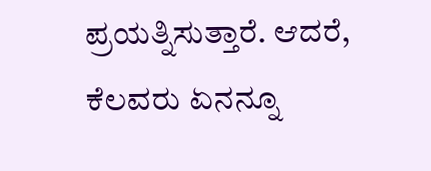ಪ್ರಯತ್ನಿಸುತ್ತಾರೆ. ಆದರೆ, ಕೆಲವರು ಏನನ್ನೂ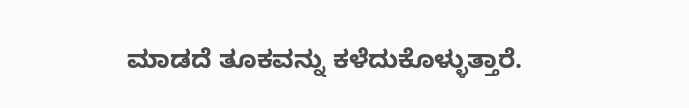ಮಾಡದೆ ತೂಕವನ್ನು ಕಳೆದುಕೊಳ್ಳುತ್ತಾರೆ.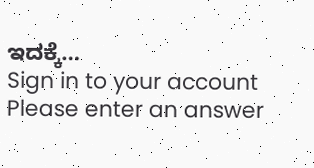ಇದಕ್ಕೆ…
Sign in to your account
Please enter an answer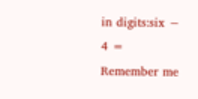in digits:six − 4 =
Remember me